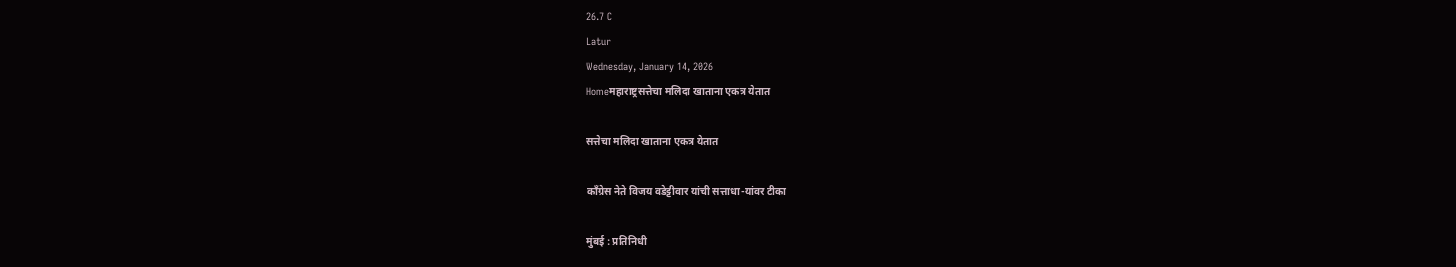26.7 C
Latur
Wednesday, January 14, 2026
Homeमहाराष्ट्रसत्तेचा मलिदा खाताना एकत्र येतात

सत्तेचा मलिदा खाताना एकत्र येतात

काँग्रेस नेते विजय वडेट्टीवार यांची सत्ताधा-यांवर टीका

मुंबई : प्रतिनिधी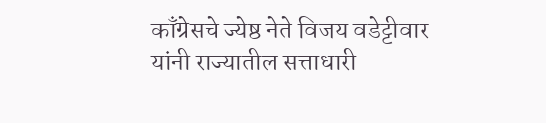काँग्रेसचे ज्येष्ठ नेते विजय वडेट्टीवार यांनी राज्यातील सत्ताधारी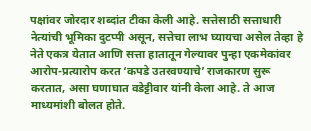पक्षांवर जोरदार शब्दांत टीका केली आहे. सत्तेसाठी सत्ताधारी नेत्यांची भूमिका दुटप्पी असून, सत्तेचा लाभ घ्यायचा असेल तेव्हा हे नेते एकत्र येतात आणि सत्ता हातातून गेल्यावर पुन्हा एकमेकांवर आरोप-प्रत्यारोप करत ‘कपडे उतरवण्याचे’ राजकारण सुरू करतात, असा घणाघात वडेट्टीवार यांनी केला आहे. ते आज माध्यमांशी बोलत होते.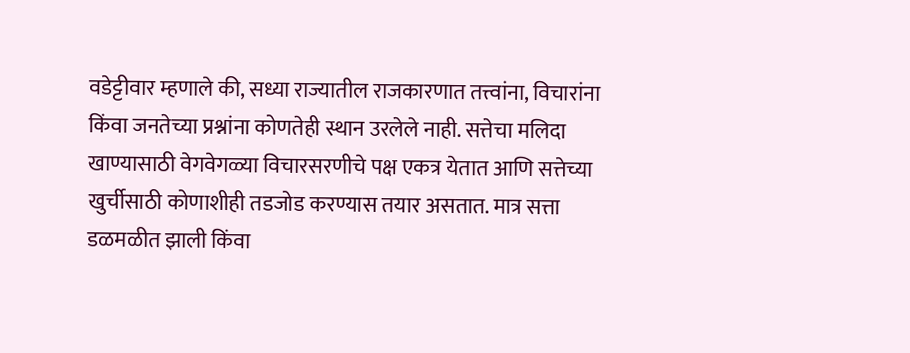वडेट्टीवार म्हणाले की, सध्या राज्यातील राजकारणात तत्त्वांना, विचारांना किंवा जनतेच्या प्रश्नांना कोणतेही स्थान उरलेले नाही. सत्तेचा मलिदा खाण्यासाठी वेगवेगळ्या विचारसरणीचे पक्ष एकत्र येतात आणि सत्तेच्या खुर्चीसाठी कोणाशीही तडजोड करण्यास तयार असतात. मात्र सत्ता डळमळीत झाली किंवा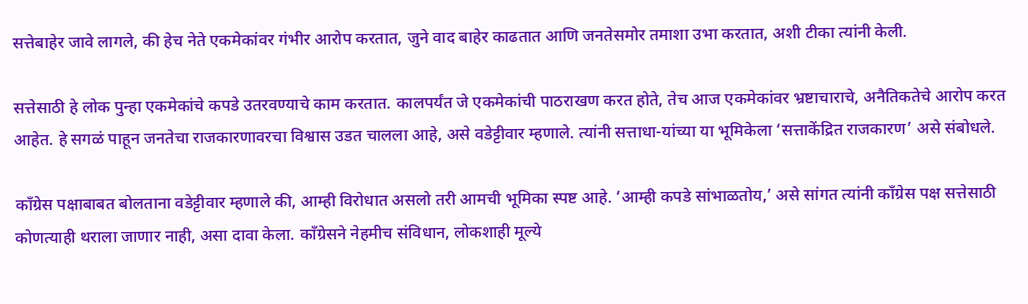सत्तेबाहेर जावे लागले, की हेच नेते एकमेकांवर गंभीर आरोप करतात, जुने वाद बाहेर काढतात आणि जनतेसमोर तमाशा उभा करतात, अशी टीका त्यांनी केली.

सत्तेसाठी हे लोक पुन्हा एकमेकांचे कपडे उतरवण्याचे काम करतात. कालपर्यंत जे एकमेकांची पाठराखण करत होते, तेच आज एकमेकांवर भ्रष्टाचाराचे, अनैतिकतेचे आरोप करत आहेत. हे सगळं पाहून जनतेचा राजकारणावरचा विश्वास उडत चालला आहे, असे वडेट्टीवार म्हणाले. त्यांनी सत्ताधा-यांच्या या भूमिकेला ‘सत्ताकेंद्रित राजकारण’ असे संबोधले.

काँग्रेस पक्षाबाबत बोलताना वडेट्टीवार म्हणाले की, आम्ही विरोधात असलो तरी आमची भूमिका स्पष्ट आहे. ‘आम्ही कपडे सांभाळतोय,’ असे सांगत त्यांनी काँग्रेस पक्ष सत्तेसाठी कोणत्याही थराला जाणार नाही, असा दावा केला. काँग्रेसने नेहमीच संविधान, लोकशाही मूल्ये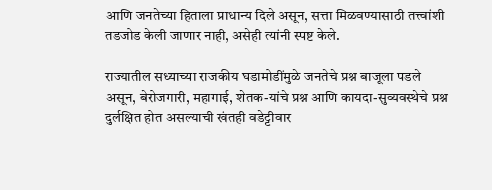आणि जनतेच्या हिताला प्राधान्य दिले असून, सत्ता मिळवण्यासाठी तत्त्वांशी तडजोड केली जाणार नाही, असेही त्यांनी स्पष्ट केले.

राज्यातील सध्याच्या राजकीय घडामोडींमुळे जनतेचे प्रश्न बाजूला पडले असून, बेरोजगारी, महागाई, शेतक-यांचे प्रश्न आणि कायदा-सुव्यवस्थेचे प्रश्न दुर्लक्षित होत असल्याची खंतही वडेट्टीवार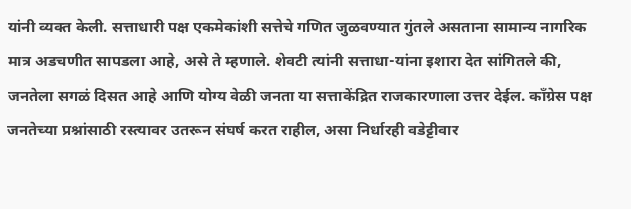यांनी व्यक्त केली. सत्ताधारी पक्ष एकमेकांशी सत्तेचे गणित जुळवण्यात गुंतले असताना सामान्य नागरिक मात्र अडचणीत सापडला आहे, असे ते म्हणाले. शेवटी त्यांनी सत्ताधा-यांना इशारा देत सांगितले की, जनतेला सगळं दिसत आहे आणि योग्य वेळी जनता या सत्ताकेंद्रित राजकारणाला उत्तर देईल. काँग्रेस पक्ष जनतेच्या प्रश्नांसाठी रस्त्यावर उतरून संघर्ष करत राहील, असा निर्धारही वडेट्टीवार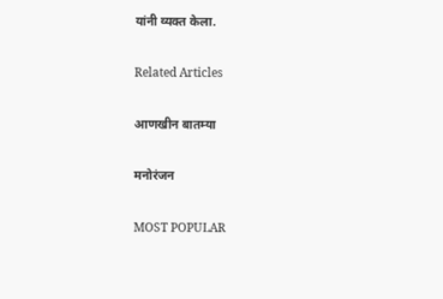यांनी व्यक्त केला.

Related Articles

आणखीन बातम्या

मनोरंजन

MOST POPULAR